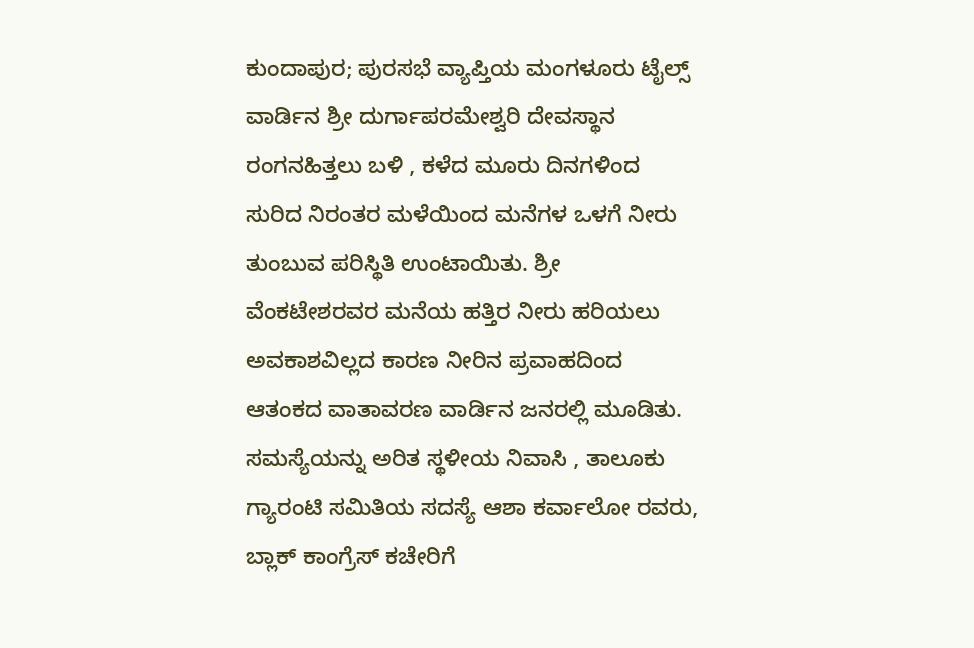ಕುಂದಾಪುರ; ಪುರಸಭೆ ವ್ಯಾಪ್ತಿಯ ಮಂಗಳೂರು ಟೈಲ್ಸ್ ವಾರ್ಡಿನ ಶ್ರೀ ದುರ್ಗಾಪರಮೇಶ್ವರಿ ದೇವಸ್ಥಾನ ರಂಗನಹಿತ್ತಲು ಬಳಿ , ಕಳೆದ ಮೂರು ದಿನಗಳಿಂದ ಸುರಿದ ನಿರಂತರ ಮಳೆಯಿಂದ ಮನೆಗಳ ಒಳಗೆ ನೀರು ತುಂಬುವ ಪರಿಸ್ಥಿತಿ ಉಂಟಾಯಿತು. ಶ್ರೀ ವೆಂಕಟೇಶರವರ ಮನೆಯ ಹತ್ತಿರ ನೀರು ಹರಿಯಲು ಅವಕಾಶವಿಲ್ಲದ ಕಾರಣ ನೀರಿನ ಪ್ರವಾಹದಿಂದ ಆತಂಕದ ವಾತಾವರಣ ವಾರ್ಡಿನ ಜನರಲ್ಲಿ ಮೂಡಿತು. ಸಮಸ್ಯೆಯನ್ನು ಅರಿತ ಸ್ಥಳೀಯ ನಿವಾಸಿ , ತಾಲೂಕು ಗ್ಯಾರಂಟಿ ಸಮಿತಿಯ ಸದಸ್ಯೆ ಆಶಾ ಕರ್ವಾಲೋ ರವರು, ಬ್ಲಾಕ್ ಕಾಂಗ್ರೆಸ್ ಕಚೇರಿಗೆ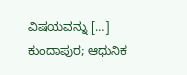ವಿಷಯವನ್ನು […]
ಕುಂದಾಪುರ; ಆಧುನಿಕ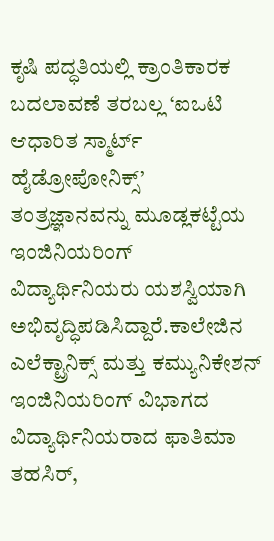ಕೃಷಿ ಪದ್ಧತಿಯಲ್ಲಿ ಕ್ರಾಂತಿಕಾರಕ ಬದಲಾವಣೆ ತರಬಲ್ಲ ‘ಐಒಟಿ ಆಧಾರಿತ ಸ್ಮಾರ್ಟ್ ಹೈಡ್ರೋಪೋನಿಕ್ಸ್’ ತಂತ್ರಜ್ಞಾನವನ್ನು ಮೂಡ್ಲಕಟ್ಟೆಯ ಇಂಜಿನಿಯರಿಂಗ್ ವಿದ್ಯಾರ್ಥಿನಿಯರು ಯಶಸ್ವಿಯಾಗಿ ಅಭಿವೃದ್ಧಿಪಡಿಸಿದ್ದಾರೆ.ಕಾಲೇಜಿನ ಎಲೆಕ್ಟ್ರಾನಿಕ್ಸ್ ಮತ್ತು ಕಮ್ಯುನಿಕೇಶನ್ ಇಂಜಿನಿಯರಿಂಗ್ ವಿಭಾಗದ ವಿದ್ಯಾರ್ಥಿನಿಯರಾದ ಫಾತಿಮಾ ತಹಸಿರ್,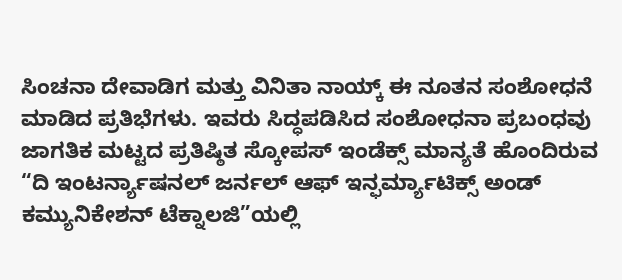ಸಿಂಚನಾ ದೇವಾಡಿಗ ಮತ್ತು ವಿನಿತಾ ನಾಯ್ಕ್ ಈ ನೂತನ ಸಂಶೋಧನೆ ಮಾಡಿದ ಪ್ರತಿಭೆಗಳು. ಇವರು ಸಿದ್ಧಪಡಿಸಿದ ಸಂಶೋಧನಾ ಪ್ರಬಂಧವು ಜಾಗತಿಕ ಮಟ್ಟದ ಪ್ರತಿಷ್ಠಿತ ಸ್ಕೋಪಸ್ ಇಂಡೆಕ್ಸ್ ಮಾನ್ಯತೆ ಹೊಂದಿರುವ “ದಿ ಇಂಟರ್ನ್ಯಾಷನಲ್ ಜರ್ನಲ್ ಆಫ್ ಇನ್ಫರ್ಮ್ಯಾಟಿಕ್ಸ್ ಅಂಡ್ ಕಮ್ಯುನಿಕೇಶನ್ ಟೆಕ್ನಾಲಜಿ”ಯಲ್ಲಿ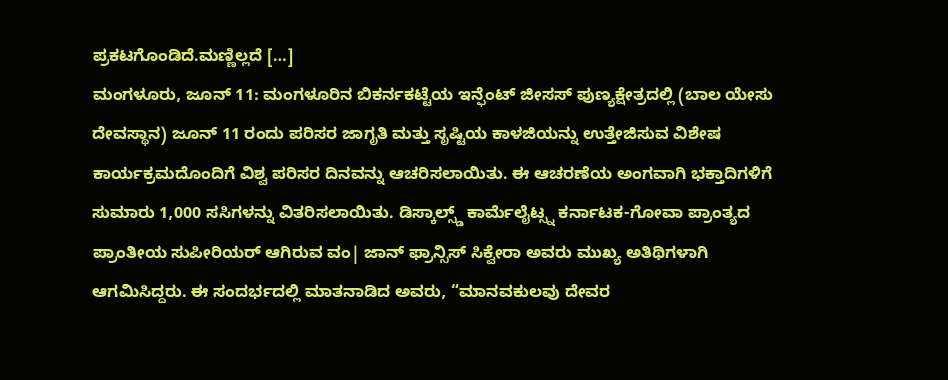ಪ್ರಕಟಗೊಂಡಿದೆ.ಮಣ್ಣಿಲ್ಲದೆ […]
ಮಂಗಳೂರು, ಜೂನ್ 11: ಮಂಗಳೂರಿನ ಬಿಕರ್ನಕಟ್ಟೆಯ ಇನ್ಫೆಂಟ್ ಜೀಸಸ್ ಪುಣ್ಯಕ್ಷೇತ್ರದಲ್ಲಿ (ಬಾಲ ಯೇಸು ದೇವಸ್ಥಾನ) ಜೂನ್ 11 ರಂದು ಪರಿಸರ ಜಾಗೃತಿ ಮತ್ತು ಸೃಷ್ಟಿಯ ಕಾಳಜಿಯನ್ನು ಉತ್ತೇಜಿಸುವ ವಿಶೇಷ ಕಾರ್ಯಕ್ರಮದೊಂದಿಗೆ ವಿಶ್ವ ಪರಿಸರ ದಿನವನ್ನು ಆಚರಿಸಲಾಯಿತು. ಈ ಆಚರಣೆಯ ಅಂಗವಾಗಿ ಭಕ್ತಾದಿಗಳಿಗೆ ಸುಮಾರು 1,000 ಸಸಿಗಳನ್ನು ವಿತರಿಸಲಾಯಿತು. ಡಿಸ್ಕಾಲ್ಸ್ಡ್ ಕಾರ್ಮೆಲೈಟ್ಸ್ನ ಕರ್ನಾಟಕ-ಗೋವಾ ಪ್ರಾಂತ್ಯದ ಪ್ರಾಂತೀಯ ಸುಪೀರಿಯರ್ ಆಗಿರುವ ವಂ| ಜಾನ್ ಫ್ರಾನ್ಸಿಸ್ ಸಿಕ್ವೇರಾ ಅವರು ಮುಖ್ಯ ಅತಿಥಿಗಳಾಗಿ ಆಗಮಿಸಿದ್ದರು. ಈ ಸಂದರ್ಭದಲ್ಲಿ ಮಾತನಾಡಿದ ಅವರು, “ಮಾನವಕುಲವು ದೇವರ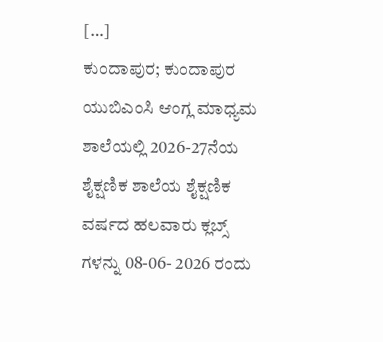[…]
ಕುಂದಾಪುರ; ಕುಂದಾಪುರ ಯುಬಿಎಂಸಿ ಆಂಗ್ಲ ಮಾಧ್ಯಮ ಶಾಲೆಯಲ್ಲಿ 2026-27ನೆಯ ಶೈಕ್ಷಣಿಕ ಶಾಲೆಯ ಶೈಕ್ಷಣಿಕ ವರ್ಷದ ಹಲವಾರು ಕ್ಲಬ್ಸ್ ಗಳನ್ನು 08-06- 2026 ರಂದು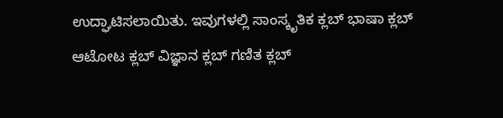ಉದ್ಘಾಟಿಸಲಾಯಿತು. ಇವುಗಳಲ್ಲಿ ಸಾಂಸ್ಕೃತಿಕ ಕ್ಲಬ್ ಭಾಷಾ ಕ್ಲಬ್ ಆಟೋಟ ಕ್ಲಬ್ ವಿಜ್ಞಾನ ಕ್ಲಬ್ ಗಣಿತ ಕ್ಲಬ್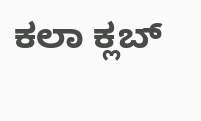ಕಲಾ ಕ್ಲಬ್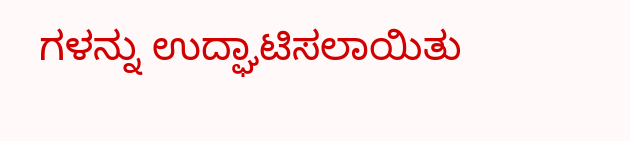ಗಳನ್ನು ಉದ್ಘಾಟಿಸಲಾಯಿತು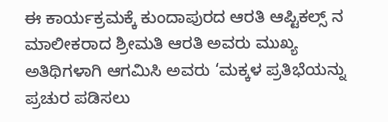ಈ ಕಾರ್ಯಕ್ರಮಕ್ಕೆ ಕುಂದಾಪುರದ ಆರತಿ ಆಪ್ಟಿಕಲ್ಸ್ ನ ಮಾಲೀಕರಾದ ಶ್ರೀಮತಿ ಆರತಿ ಅವರು ಮುಖ್ಯ ಅತಿಥಿಗಳಾಗಿ ಆಗಮಿಸಿ ಅವರು ‘ಮಕ್ಕಳ ಪ್ರತಿಭೆಯನ್ನು ಪ್ರಚುರ ಪಡಿಸಲು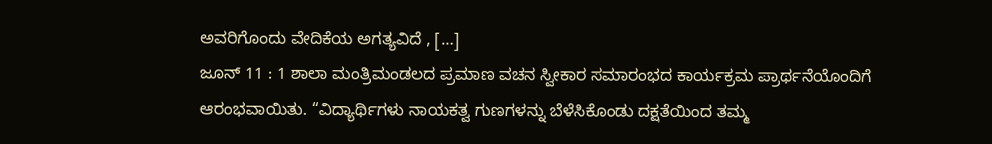ಅವರಿಗೊಂದು ವೇದಿಕೆಯ ಅಗತ್ಯವಿದೆ , […]
ಜೂನ್ 11 : 1 ಶಾಲಾ ಮಂತ್ರಿಮಂಡಲದ ಪ್ರಮಾಣ ವಚನ ಸ್ವೀಕಾರ ಸಮಾರಂಭದ ಕಾರ್ಯಕ್ರಮ ಪ್ರಾರ್ಥನೆಯೊಂದಿಗೆ ಆರಂಭವಾಯಿತು. “ವಿದ್ಯಾರ್ಥಿಗಳು ನಾಯಕತ್ವ ಗುಣಗಳನ್ನು ಬೆಳೆಸಿಕೊಂಡು ದಕ್ಷತೆಯಿಂದ ತಮ್ಮ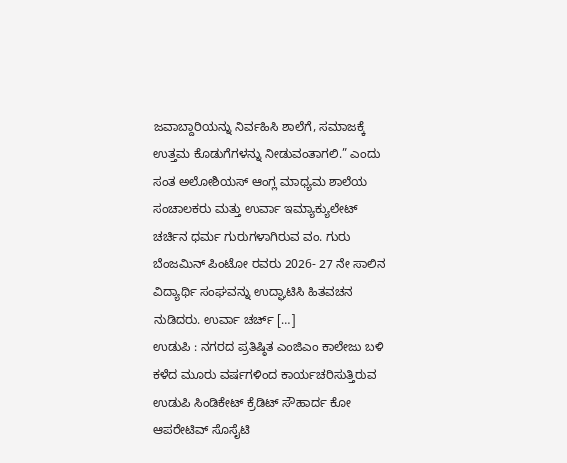ಜವಾಬ್ದಾರಿಯನ್ನು ನಿರ್ವಹಿಸಿ ಶಾಲೆಗೆ, ಸಮಾಜಕ್ಕೆ ಉತ್ತಮ ಕೊಡುಗೆಗಳನ್ನು ನೀಡುವಂತಾಗಲಿ.” ಎಂದು ಸಂತ ಅಲೋಶಿಯಸ್ ಆಂಗ್ಲ ಮಾಧ್ಯಮ ಶಾಲೆಯ ಸಂಚಾಲಕರು ಮತ್ತು ಉರ್ವಾ ಇಮ್ಯಾಕ್ಯುಲೇಟ್ ಚರ್ಚಿನ ಧರ್ಮ ಗುರುಗಳಾಗಿರುವ ವಂ. ಗುರು ಬೆಂಜಮಿನ್ ಪಿಂಟೋ ರವರು 2026- 27 ನೇ ಸಾಲಿನ ವಿದ್ಯಾರ್ಥಿ ಸಂಘವನ್ನು ಉದ್ಘಾಟಿಸಿ ಹಿತವಚನ ನುಡಿದರು. ಉರ್ವಾ ಚರ್ಚ್ […]
ಉಡುಪಿ : ನಗರದ ಪ್ರತಿಷ್ಠಿತ ಎಂಜಿಎಂ ಕಾಲೇಜು ಬಳಿ ಕಳೆದ ಮೂರು ವರ್ಷಗಳಿಂದ ಕಾರ್ಯಚರಿಸುತ್ತಿರುವ ಉಡುಪಿ ಸಿಂಡಿಕೇಟ್ ಕ್ರೆಡಿಟ್ ಸೌಹಾರ್ದ ಕೋ ಆಪರೇಟಿವ್ ಸೊಸೈಟಿ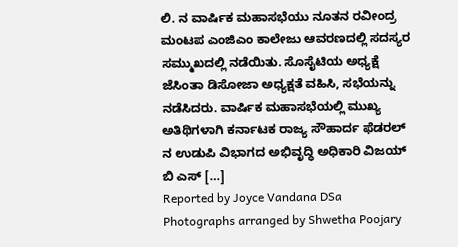ಲಿ. ನ ವಾರ್ಷಿಕ ಮಹಾಸಭೆಯು ನೂತನ ರವೀಂದ್ರ ಮಂಟಪ ಎಂಜಿಎಂ ಕಾಲೇಜು ಆವರಣದಲ್ಲಿ ಸದಸ್ಯರ ಸಮ್ಮುಖದಲ್ಲಿ ನಡೆಯಿತು. ಸೊಸೈಟಿಯ ಅಧ್ಯಕ್ಷೆ ಜೆಸಿಂತಾ ಡಿಸೋಜಾ ಅಧ್ಯಕ್ಷತೆ ವಹಿಸಿ, ಸಭೆಯನ್ನು ನಡೆಸಿದರು. ವಾರ್ಷಿಕ ಮಹಾಸಭೆಯಲ್ಲಿ ಮುಖ್ಯ ಅತಿಥಿಗಳಾಗಿ ಕರ್ನಾಟಕ ರಾಜ್ಯ ಸೌಹಾರ್ದ ಫೆಡರಲ್ ನ ಉಡುಪಿ ವಿಭಾಗದ ಅಭಿವೃದ್ಧಿ ಅಧಿಕಾರಿ ವಿಜಯ್ ಬಿ ಎಸ್ […]
Reported by Joyce Vandana DSa Photographs arranged by Shwetha Poojary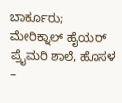ಬಾರ್ಕೂರು; ಮೇರಿಕ್ನಾಲ್ ಹೈಯರ್ ಪ್ರೈಮರಿ ಶಾಲೆ, ಹೊಸಳ –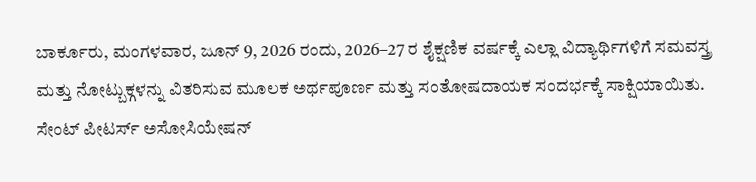ಬಾರ್ಕೂರು, ಮಂಗಳವಾರ, ಜೂನ್ 9, 2026 ರಂದು, 2026–27 ರ ಶೈಕ್ಷಣಿಕ ವರ್ಷಕ್ಕೆ ಎಲ್ಲಾ ವಿದ್ಯಾರ್ಥಿಗಳಿಗೆ ಸಮವಸ್ತ್ರ ಮತ್ತು ನೋಟ್ಬುಕ್ಗಳನ್ನು ವಿತರಿಸುವ ಮೂಲಕ ಅರ್ಥಪೂರ್ಣ ಮತ್ತು ಸಂತೋಷದಾಯಕ ಸಂದರ್ಭಕ್ಕೆ ಸಾಕ್ಷಿಯಾಯಿತು. ಸೇಂಟ್ ಪೀಟರ್ಸ್ ಅಸೋಸಿಯೇಷನ್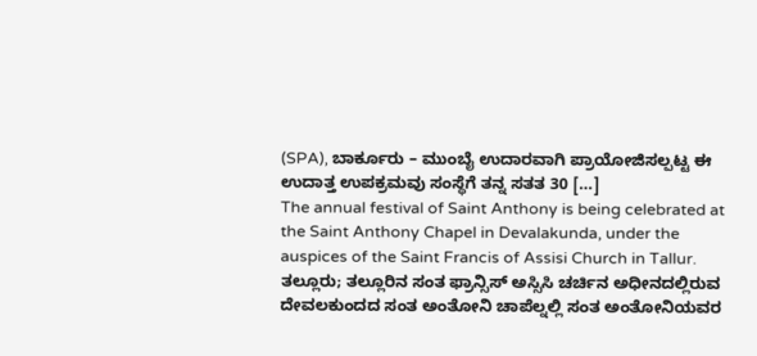(SPA), ಬಾರ್ಕೂರು – ಮುಂಬೈ ಉದಾರವಾಗಿ ಪ್ರಾಯೋಜಿಸಲ್ಪಟ್ಟ ಈ ಉದಾತ್ತ ಉಪಕ್ರಮವು ಸಂಸ್ಥೆಗೆ ತನ್ನ ಸತತ 30 […]
The annual festival of Saint Anthony is being celebrated at the Saint Anthony Chapel in Devalakunda, under the auspices of the Saint Francis of Assisi Church in Tallur. ತಲ್ಲೂರು; ತಲ್ಲೂರಿನ ಸಂತ ಫ್ರಾನ್ಸಿಸ್ ಅಸ್ಸಿಸಿ ಚರ್ಚಿನ ಅಧೀನದಲ್ಲಿರುವ ದೇವಲಕುಂದದ ಸಂತ ಅಂತೋನಿ ಚಾಪೆಲ್ನಲ್ಲಿ ಸಂತ ಅಂತೋನಿಯವರ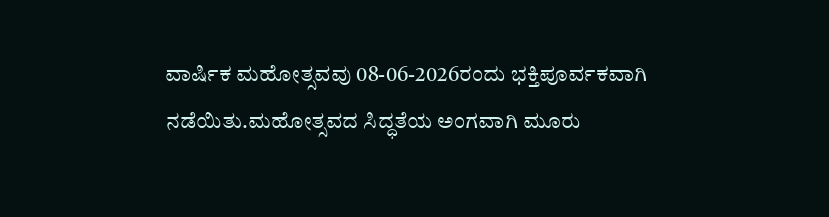ವಾರ್ಷಿಕ ಮಹೋತ್ಸವವು 08-06-2026ರಂದು ಭಕ್ತಿಪೂರ್ವಕವಾಗಿ ನಡೆಯಿತು.ಮಹೋತ್ಸವದ ಸಿದ್ಧತೆಯ ಅಂಗವಾಗಿ ಮೂರು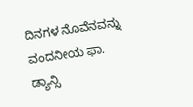ದಿನಗಳ ನೊವೆನವನ್ನು ವಂದನೀಯ ಫಾ. ಡ್ಯಾನ್ಸಿ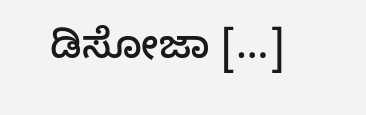ಡಿಸೋಜಾ […]